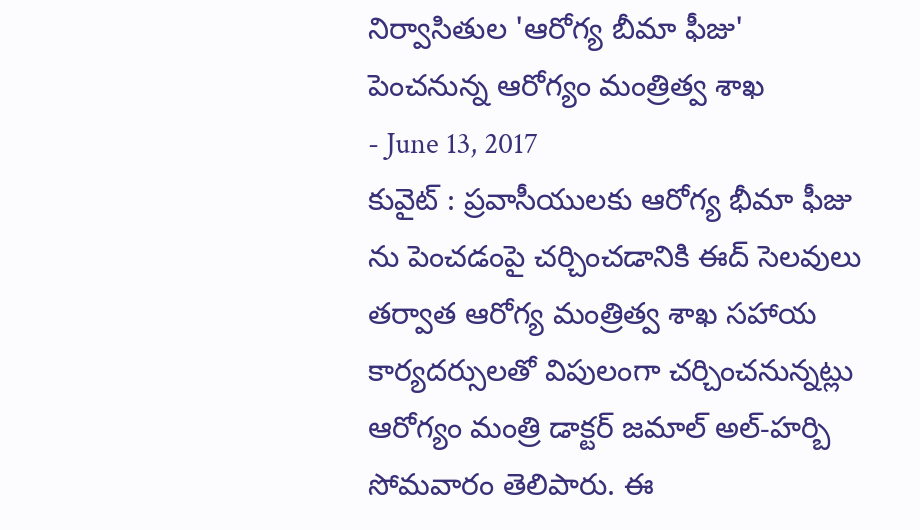నిర్వాసితుల 'ఆరోగ్య బీమా ఫీజు' పెంచనున్న ఆరోగ్యం మంత్రిత్వ శాఖ
- June 13, 2017
కువైట్ : ప్రవాసీయులకు ఆరోగ్య భీమా ఫీజు ను పెంచడంపై చర్చించడానికి ఈద్ సెలవులు తర్వాత ఆరోగ్య మంత్రిత్వ శాఖ సహాయ కార్యదర్సులతో విపులంగా చర్చించనున్నట్లు ఆరోగ్యం మంత్రి డాక్టర్ జమాల్ అల్-హర్బి సోమవారం తెలిపారు. ఈ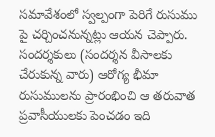సమావేశంలో స్వల్పంగా పెరిగే రుసుము పై చర్చించనున్నట్లు ఆయన చెప్పారు. సందర్శకులు (సందర్శన వీసాలకు చేరుకున్న వారు) ఆరోగ్య భీమా రుసుములను ప్రారంభించి ఆ తరువాత ప్రవాసీయులకు పెంచడం ఇది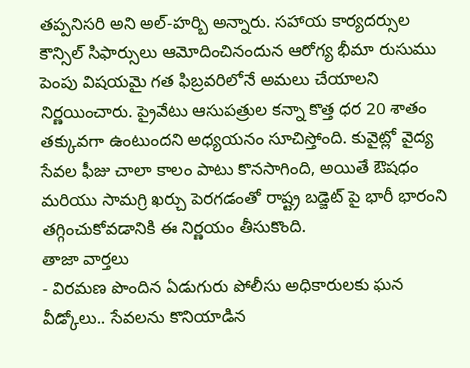తప్పనిసరి అని అల్-హర్బి అన్నారు. సహాయ కార్యదర్సుల కౌన్సిల్ సిఫార్సులు ఆమోదించినందున ఆరోగ్య భీమా రుసుము పెంపు విషయమై గత ఫిబ్రవరిలోనే అమలు చేయాలని నిర్ణయించారు. ప్రైవేటు ఆసుపత్రుల కన్నా కొత్త ధర 20 శాతం తక్కువగా ఉంటుందని అధ్యయనం సూచిస్తోంది. కువైట్లో వైద్య సేవల ఫీజు చాలా కాలం పాటు కొనసాగింది, అయితే ఔషధం మరియు సామగ్రి ఖర్చు పెరగడంతో రాష్ట్ర బడ్జెట్ పై భారీ భారంని తగ్గించుకోవడానికి ఈ నిర్ణయం తీసుకొంది.
తాజా వార్తలు
- విరమణ పొందిన ఏడుగురు పోలీసు అధికారులకు ఘన వీడ్కోలు.. సేవలను కొనియాడిన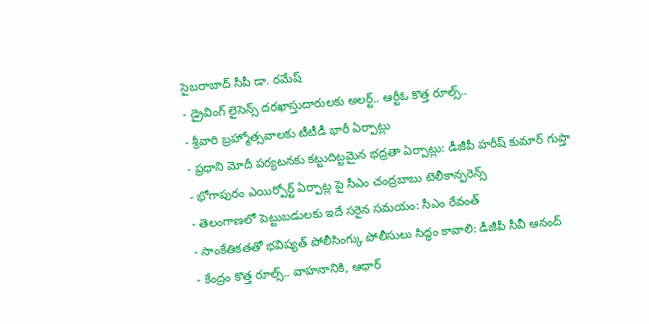సైబరాబాద్ సీపీ డా. రమేష్
- డ్రైవింగ్ లైసెన్స్ దరఖాస్తుదారులకు అలర్ట్.. ఆర్టీఓ కొత్త రూల్స్..
- శ్రీవారి బ్రహ్మోత్సవాలకు టీటీడీ భారీ ఏర్పాట్లు
- ప్రధాని మోదీ పర్యటనకు కట్టుదిట్టమైన భద్రతా ఏర్పాట్లు: డీజీపీ హరీష్ కుమార్ గుప్తా
- భోగాపురం ఎయిర్పోర్ట్ ఏర్పాట్ల పై సీఎం చంద్రబాబు టెలీకాన్ఫరెన్స్
- తెలంగాణలో పెట్టుబడులకు ఇదే సరైన సమయం: సీఎం రేవంత్
- సాంకేతికతతో భవిష్యత్ పోలీసింగ్కు పోలీసులు సిద్ధం కావాలి: డీజీపీ సీవీ ఆనంద్
- కేంద్రం కొత్త రూల్స్.. వాహనానికి, ఆధార్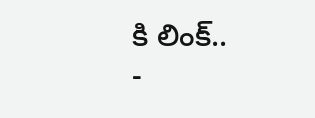కి లింక్..
-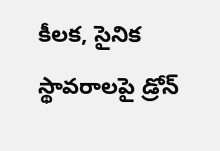కీలక, సైనిక స్థావరాలపై డ్రోన్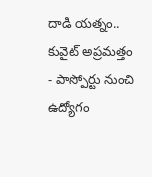దాడి యత్నం.. కువైట్ అప్రమత్తం
- పాస్పోర్టు నుంచి ఉద్యోగం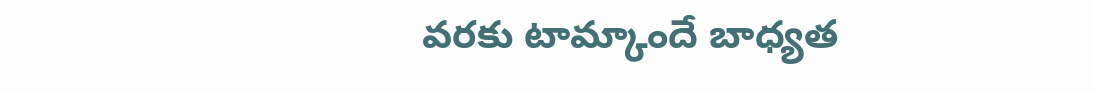వరకు టామ్కాందే బాధ్యత